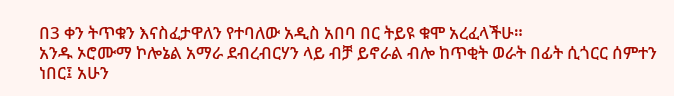በ3 ቀን ትጥቁን እናስፈታዋለን የተባለው አዲስ አበባ በር ትይዩ ቁሞ አረፈላችሁ።
አንዱ ኦሮሙማ ኮሎኔል አማራ ደብረብርሃን ላይ ብቻ ይኖራል ብሎ ከጥቂት ወራት በፊት ሲጎርር ሰምተን ነበር፤ አሁን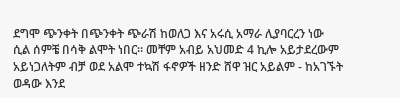ደግሞ ጭንቀት በጭንቀት ጭራሽ ከወለጋ እና አሩሲ አማራ ሊያባርረን ነው ሲል ሰምቼ በሳቅ ልሞት ነበር። መቸም አብይ አህመድ 4 ኪሎ አይታደረውም አይነጋለትም ብቻ ወደ አልሞ ተኳሽ ፋኖዎች ዘንድ ሸዋ ዝር አይልም - ከአገኙት ወዳው እንደ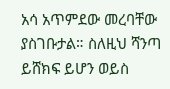አሳ አጥምደው መረባቸው ያስገቡታል። ስለዚህ ሻንጣ ይሸክፍ ይሆን ወይስ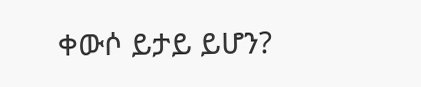ቀውሶ ይታይ ይሆን?